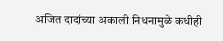अजित दादांच्या अकाली निधनामुळे कधीही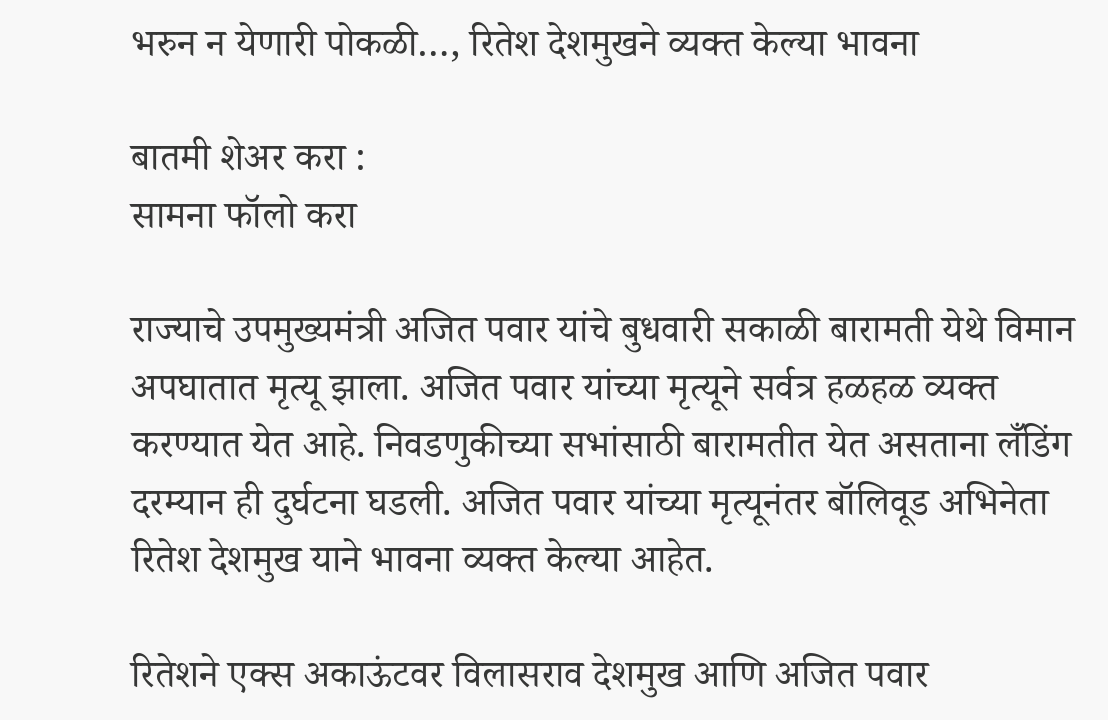भरुन न येणारी पोकळी…, रितेश देशमुखने व्यक्त केल्या भावना

बातमी शेअर करा :
सामना फॉलो करा

राज्याचे उपमुख्यमंत्री अजित पवार यांचे बुधवारी सकाळी बारामती येथे विमान अपघातात मृत्यू झाला. अजित पवार यांच्या मृत्यूने सर्वत्र हळहळ व्यक्त करण्यात येत आहे. निवडणुकीच्या सभांसाठी बारामतीत येत असताना लँडिंग दरम्यान ही दुर्घटना घडली. अजित पवार यांच्या मृत्यूनंतर बॉलिवूड अभिनेता रितेश देशमुख याने भावना व्यक्त केल्या आहेत.

रितेशने एक्स अकाऊंटवर विलासराव देशमुख आणि अजित पवार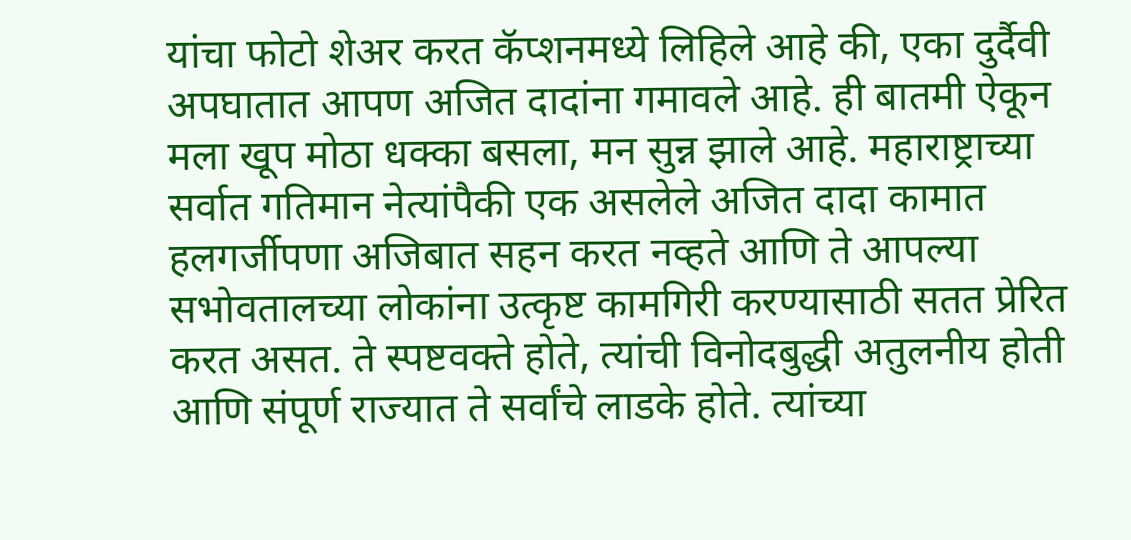यांचा फोटो शेअर करत कॅप्शनमध्ये लिहिले आहे की, एका दुर्दैवी अपघातात आपण अजित दादांना गमावले आहे. ही बातमी ऐकून मला खूप मोठा धक्का बसला, मन सुन्न झाले आहे. महाराष्ट्राच्या सर्वात गतिमान नेत्यांपैकी एक असलेले अजित दादा कामात हलगर्जीपणा अजिबात सहन करत नव्हते आणि ते आपल्या सभोवतालच्या लोकांना उत्कृष्ट कामगिरी करण्यासाठी सतत प्रेरित करत असत. ते स्पष्टवक्ते होते, त्यांची विनोदबुद्धी अतुलनीय होती आणि संपूर्ण राज्यात ते सर्वांचे लाडके होते. त्यांच्या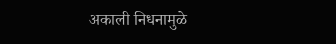अकाली निधनामुळे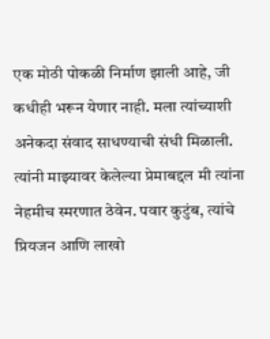एक मोठी पोकळी निर्माण झाली आहे, जी कधीही भरून येणार नाही. मला त्यांच्याशी अनेकदा संवाद साधण्याची संधी मिळाली. त्यांनी माझ्यावर केलेल्या प्रेमाबद्दल मी त्यांना नेहमीच स्मरणात ठेवेन. पवार कुटुंब, त्यांचे प्रियजन आणि लाखो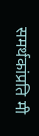समर्थकांप्रति मी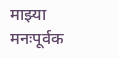माझ्या मनःपूर्वक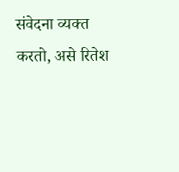संवेदना व्यक्त करतो, असे रितेश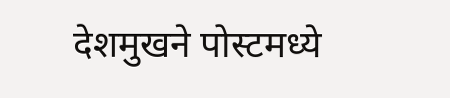देशमुखने पोस्टमध्ये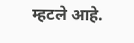म्हटले आहे.